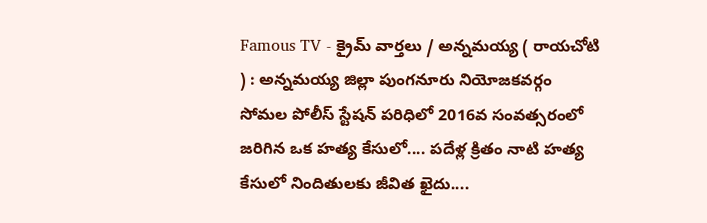Famous TV - క్రైమ్ వార్తలు / అన్నమయ్య ( రాయచోటి ) : అన్నమయ్య జిల్లా పుంగనూరు నియోజకవర్గం సోమల పోలీస్ స్టేషన్ పరిధిలో 2016వ సంవత్సరంలో జరిగిన ఒక హత్య కేసులో.... పదేళ్ల క్రితం నాటి హత్య కేసులో నిందితులకు జీవిత ఖైదు....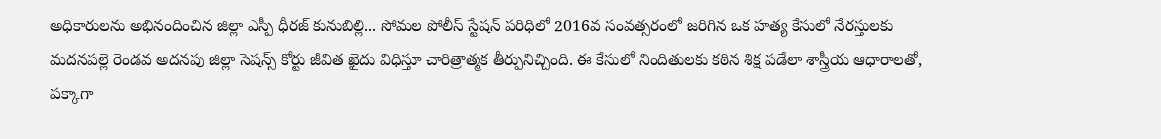అధికారులను అభినందించిన జిల్లా ఎస్పీ ధీరజ్ కునుబిల్లి... సోమల పోలీస్ స్టేషన్ పరిధిలో 2016వ సంవత్సరంలో జరిగిన ఒక హత్య కేసులో నేరస్తులకు మదనపల్లె రెండవ అదనపు జిల్లా సెషన్స్ కోర్టు జీవిత ఖైదు విధిస్తూ చారిత్రాత్మక తీర్పునిచ్చింది. ఈ కేసులో నిందితులకు కఠిన శిక్ష పడేలా శాస్త్రీయ ఆధారాలతో, పక్కాగా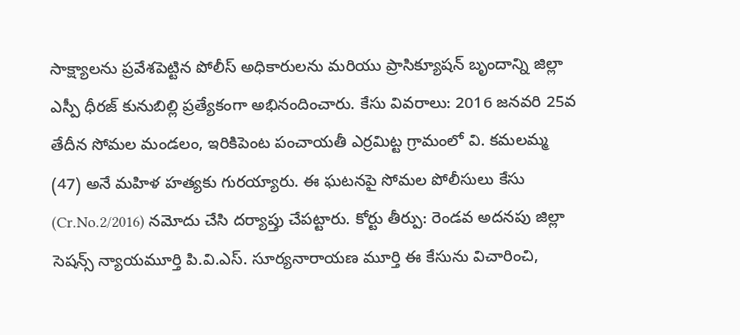సాక్ష్యాలను ప్రవేశపెట్టిన పోలీస్ అధికారులను మరియు ప్రాసిక్యూషన్ బృందాన్ని జిల్లా ఎస్పీ ధీరజ్ కునుబిల్లి ప్రత్యేకంగా అభినందించారు. కేసు వివరాలు: 2016 జనవరి 25వ తేదీన సోమల మండలం, ఇరికిపెంట పంచాయతీ ఎర్రమిట్ట గ్రామంలో వి. కమలమ్మ (47) అనే మహిళ హత్యకు గురయ్యారు. ఈ ఘటనపై సోమల పోలీసులు కేసు (Cr.No.2/2016) నమోదు చేసి దర్యాప్తు చేపట్టారు. కోర్టు తీర్పు: రెండవ అదనపు జిల్లా సెషన్స్ న్యాయమూర్తి పి.వి.ఎస్. సూర్యనారాయణ మూర్తి ఈ కేసును విచారించి,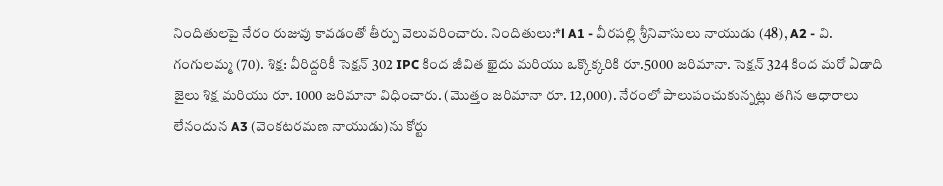నిందితులపై నేరం రుజువు కావడంతో తీర్పు వెలువరించారు. నిందితులు:*l A1 - వీరపల్లి శ్రీనివాసులు నాయుడు (48), A2 - వి. గంగులమ్మ (70). శిక్ష: వీరిద్దరికీ సెక్షన్ 302 IPC కింద జీవిత ఖైదు మరియు ఒక్కొక్కరికి రూ.5000 జరిమానా. సెక్షన్ 324 కింద మరో ఏడాది జైలు శిక్ష మరియు రూ. 1000 జరిమానా విధించారు. (మొత్తం జరిమానా రూ. 12,000). నేరంలో పాలుపంచుకున్నట్లు తగిన ఆధారాలు లేనందున A3 (వెంకటరమణ నాయుడు)ను కోర్టు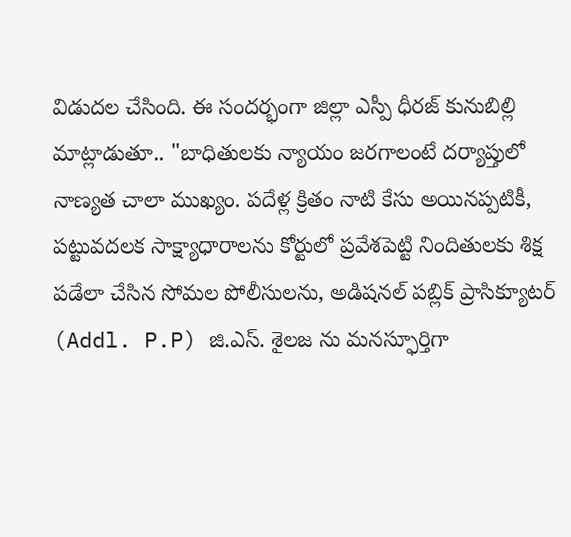విడుదల చేసింది. ఈ సందర్భంగా జిల్లా ఎస్పీ ధీరజ్ కునుబిల్లి మాట్లాడుతూ.. "బాధితులకు న్యాయం జరగాలంటే దర్యాప్తులో నాణ్యత చాలా ముఖ్యం. పదేళ్ల క్రితం నాటి కేసు అయినప్పటికీ, పట్టువదలక సాక్ష్యాధారాలను కోర్టులో ప్రవేశపెట్టి నిందితులకు శిక్ష పడేలా చేసిన సోమల పోలీసులను, అడిషనల్ పబ్లిక్ ప్రాసిక్యూటర్ (Addl. P.P) జి.ఎస్. శైలజ ను మనస్ఫూర్తిగా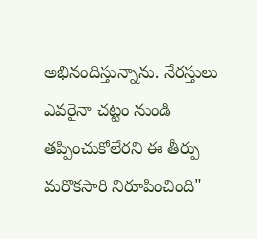అభినందిస్తున్నాను. నేరస్తులు ఎవరైనా చట్టం నుండి తప్పించుకోలేరని ఈ తీర్పు మరొకసారి నిరూపించింది"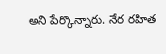అని పేర్కొన్నారు. నేర రహిత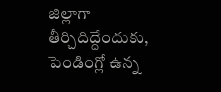జిల్లాగా తీర్చిదిద్దేందుకు, పెండింగ్లో ఉన్న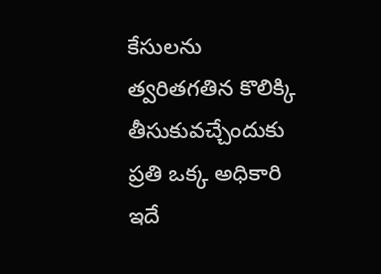కేసులను త్వరితగతిన కొలిక్కి తీసుకువచ్చేందుకు ప్రతి ఒక్క అధికారి ఇదే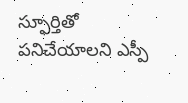స్ఫూర్తితో పనిచేయాలని ఎస్పీ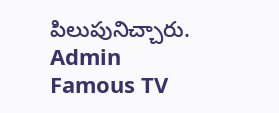పిలుపునిచ్చారు.
Admin
Famous TV